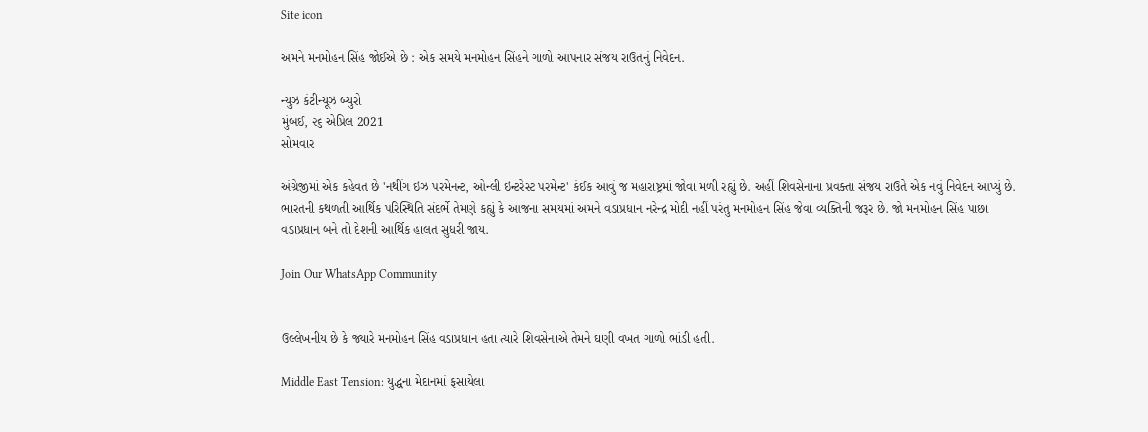Site icon

અમને મનમોહન સિંહ જોઈએ છે : એક સમયે મનમોહન સિંહને ગાળો આપનાર સંજય રાઉતનું નિવેદન.

ન્યુઝ કંટીન્યૂઝ બ્યુરો
મુંબઈ, ૨૬ એપ્રિલ 2021
સોમવાર

અંગ્રેજીમાં એક કહેવત છે 'નથીંગ ઇઝ પરમેનન્ટ, ઓન્લી ઇન્ટરેસ્ટ પરમેન્ટ' કંઈક આવું જ મહારાષ્ટ્રમાં જોવા મળી રહ્યું છે. અહીં શિવસેનાના પ્રવક્તા સંજય રાઉતે એક નવું નિવેદન આપ્યું છે. ભારતની કથળતી આર્થિક પરિસ્થિતિ સંદર્ભે તેમણે કહ્યું કે આજના સમયમાં અમને વડાપ્રધાન નરેન્દ્ર મોદી નહીં પરંતુ મનમોહન સિંહ જેવા વ્યક્તિની જરૂર છે. જો મનમોહન સિંહ પાછા વડાપ્રધાન બને તો દેશની આર્થિક હાલત સુધરી જાય.

Join Our WhatsApp Community


ઉલ્લેખનીય છે કે જ્યારે મનમોહન સિંહ વડાપ્રધાન હતા ત્યારે શિવસેનાએ તેમને ઘણી વખત ગાળો ભાંડી હતી.

Middle East Tension: યુદ્ધના મેદાનમાં ફસાયેલા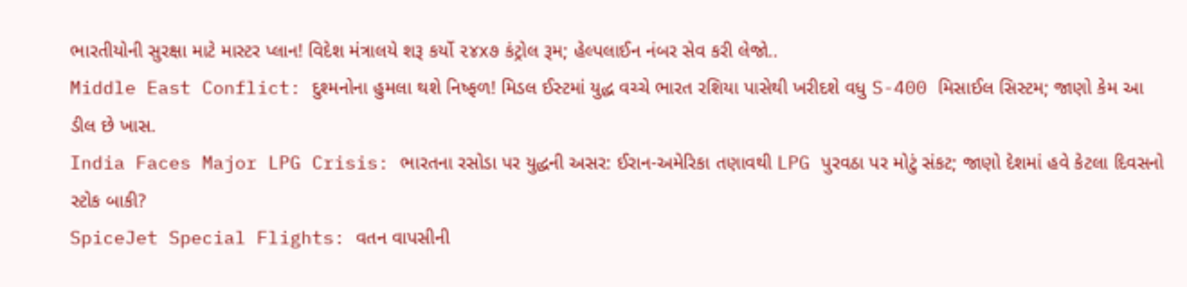ભારતીયોની સુરક્ષા માટે માસ્ટર પ્લાન! વિદેશ મંત્રાલયે શરૂ કર્યો ૨૪x૭ કંટ્રોલ રૂમ; હેલ્પલાઈન નંબર સેવ કરી લેજો..
Middle East Conflict: દુશ્મનોના હુમલા થશે નિષ્ફળ! મિડલ ઈસ્ટમાં યુદ્ધ વચ્ચે ભારત રશિયા પાસેથી ખરીદશે વધુ S-400 મિસાઈલ સિસ્ટમ; જાણો કેમ આ ડીલ છે ખાસ.
India Faces Major LPG Crisis: ભારતના રસોડા પર યુદ્ધની અસર: ઈરાન-અમેરિકા તણાવથી LPG પુરવઠા પર મોટું સંકટ; જાણો દેશમાં હવે કેટલા દિવસનો સ્ટોક બાકી?
SpiceJet Special Flights: વતન વાપસીની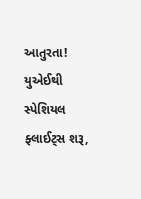આતુરતા! યુએઈથી સ્પેશિયલ ફ્લાઈટ્સ શરૂ,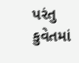પરંતુ કુવેતમાં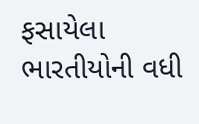ફસાયેલા ભારતીયોની વધી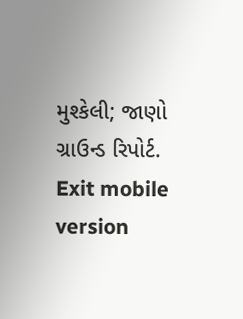મુશ્કેલી; જાણો ગ્રાઉન્ડ રિપોર્ટ.
Exit mobile version